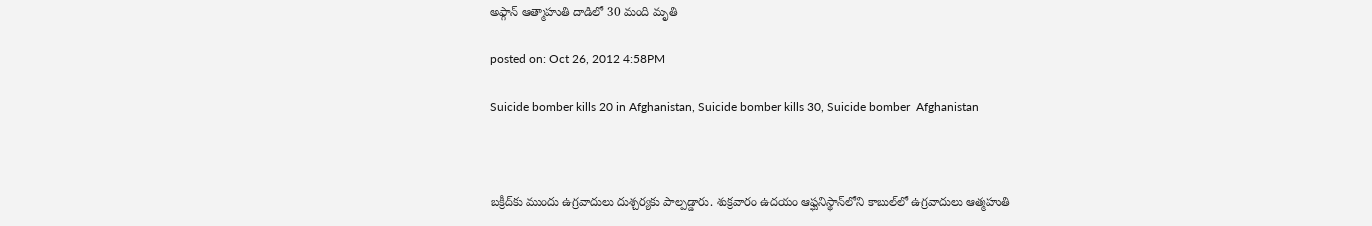అఫ్గాన్‌ ఆత్మాహుతి దాడిలో 30 మంది మృతి

posted on: Oct 26, 2012 4:58PM

Suicide bomber kills 20 in Afghanistan, Suicide bomber kills 30, Suicide bomber  Afghanistan



బక్రీద్‌కు ముందు ఉగ్రవాదులు దుశ్చర్యకు పాల్పడ్డారు. శుక్రవారం ఉదయం ఆఫ్ఘనిస్థాన్‌లోని కాబుల్‌లో ఉగ్రవాదులు ఆత్మహుతి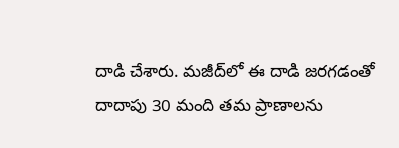దాడి చేశారు. మజీద్‌లో ఈ దాడి జరగడంతో దాదాపు 30 మంది తమ ప్రాణాలను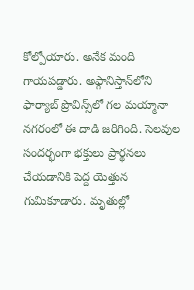కోల్పోయారు. అనేక మంది గాయపడ్డారు. అఫ్గానిస్తాన్‌లోని ఫార్యాబ్ ప్రొవిన్స్‌లో గల మయ్మానా నగరంలో ఈ దాడి జరిగింది. సెలవుల సందర్భంగా భక్తులు ప్రార్థనలు చేయడానికి పెద్ద యెత్తున గుమికూడారు. మృతుల్లో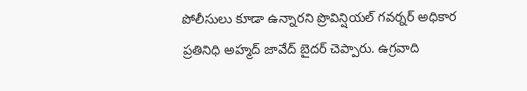పోలీసులు కూడా ఉన్నారని ప్రొవిన్షియల్ గవర్నర్ అధికార ప్రతినిధి అహ్మద్ జావేద్ బైదర్ చెప్పారు. ఉగ్రవాది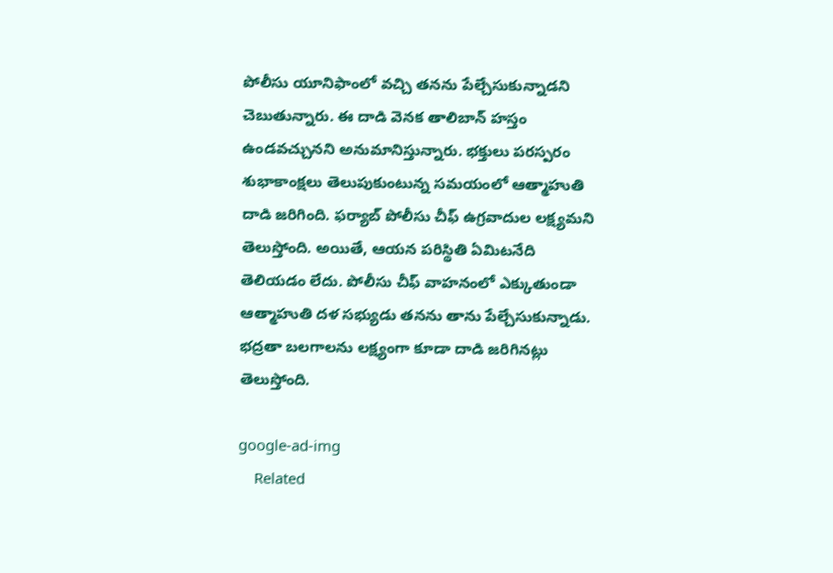పోలీసు యూనిఫాంలో వచ్చి తనను పేల్చేసుకున్నాడని చెబుతున్నారు. ఈ దాడి వెనక తాలిబాన్ హస్తం ఉండవచ్చునని అనుమానిస్తున్నారు. భక్తులు పరస్పరం శుభాకాంక్షలు తెలుపుకుంటున్న సమయంలో ఆత్మాహుతి దాడి జరిగింది. ఫర్యాబ్ పోలీసు చీఫ్ ఉగ్రవాదుల లక్ష్యమని తెలుస్తోంది. అయితే, ఆయన పరిస్థితి ఏమిటనేది తెలియడం లేదు. పోలీసు చీఫ్ వాహనంలో ఎక్కుతుండా ఆత్మాహుతి దళ సభ్యుడు తనను తాను పేల్చేసుకున్నాడు. భద్రతా బలగాలను లక్ష్యంగా కూడా దాడి జరిగినట్లు తెలుస్తోంది.

google-ad-img
    Related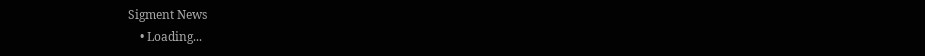Sigment News
    • Loading...